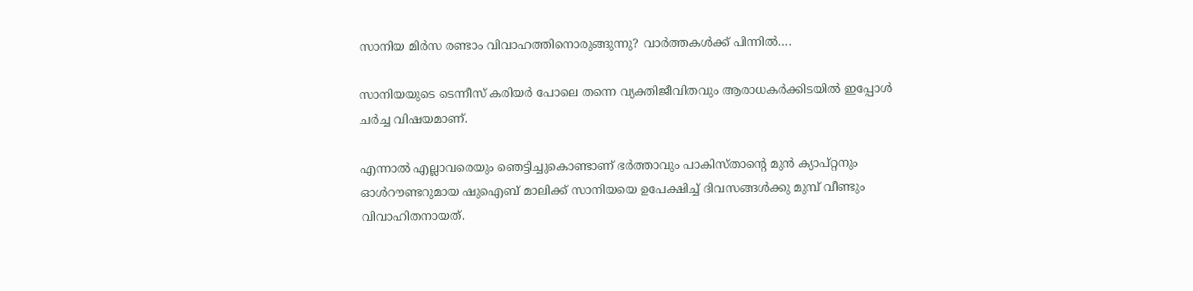സാനിയ മിർസ രണ്ടാം വിവാഹത്തിനൊരുങ്ങുന്നു? വാർത്തകൾക്ക് പിന്നിൽ….

സാനിയയുടെ ടെന്നീസ് കരിയര്‍ പോലെ തന്നെ വ്യക്തിജീവിതവും ആരാധകര്‍ക്കിടയിൽ ഇപ്പോൾ ചർച്ച വിഷയമാണ്.

എന്നാല്‍ എല്ലാവരെയും ഞെട്ടിച്ചുകൊണ്ടാണ് ഭര്‍ത്താവും പാകിസ്താന്റെ മുന്‍ ക്യാപ്റ്റനും ഓള്‍റൗണ്ടറുമായ ഷുഐബ് മാലിക്ക് സാനിയയെ ഉപേക്ഷിച്ച് ദിവസങ്ങള്‍ക്കു മുമ്പ് വീണ്ടും വിവാഹിതനായത്.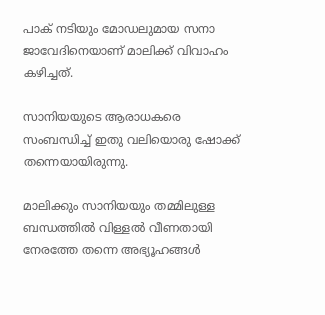പാക് നടിയും മോഡലുമായ സനാ ജാവേദിനെയാണ് മാലിക്ക് വിവാഹം കഴിച്ചത്.

സാനിയയുടെ ആരാധകരെ സംബന്ധിച്ച് ഇതു വലിയൊരു ഷോക്ക് തന്നെയായിരുന്നു.

മാലിക്കും സാനിയയും തമ്മിലുള്ള ബന്ധത്തില്‍ വിള്ളല്‍ വീണതായി നേരത്തേ തന്നെ അഭ്യൂഹങ്ങള്‍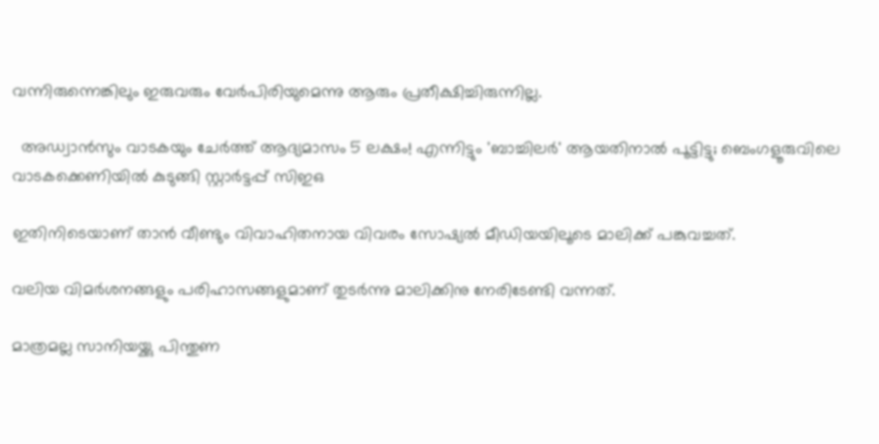വന്നിരുന്നെങ്കിലും ഇരുവരും വേര്‍പിരിയുമെന്നു ആരും പ്രതീക്ഷിച്ചിരുന്നില്ല.

  അഡ്വാൻസും വാടകയും ചേർത്ത് ആദ്യമാസം 5 ലക്ഷം! എന്നിട്ടും 'ബാച്ചിലർ' ആയതിനാൽ പൂട്ടിട്ടു; ബെംഗളൂരുവിലെ വാടകക്കെണിയിൽ കുടുങ്ങി സ്റ്റാർട്ടപ്പ് സിഇഒ

ഇതിനിടെയാണ് താന്‍ വീണ്ടും വിവാഹിതനായ വിവരം സോഷ്യല്‍ മീഡിയയിലൂടെ മാലിക്ക് പങ്കുവച്ചത്.

വലിയ വിമര്‍ശനങ്ങളും പരിഹാസങ്ങളുമാണ് തുടര്‍ന്നു മാലിക്കിനു നേരിടേണ്ടി വന്നത്.

മാത്രമല്ല സാനിയയ്ക്കു പിന്തുണ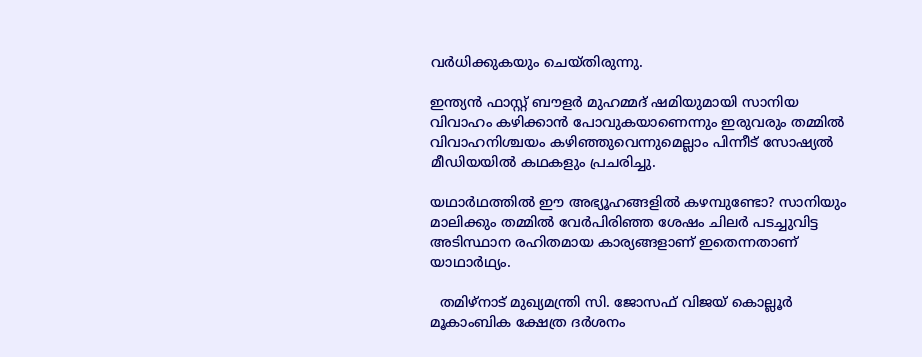വര്‍ധിക്കുകയും ചെയ്തിരുന്നു.

ഇന്ത്യന്‍ ഫാസ്റ്റ് ബൗളര്‍ മുഹമ്മദ് ഷമിയുമായി സാനിയ വിവാഹം കഴിക്കാന്‍ പോവുകയാണെന്നും ഇരുവരും തമ്മില്‍ വിവാഹനിശ്ചയം കഴിഞ്ഞുവെന്നുമെല്ലാം പിന്നീട് സോഷ്യല്‍ മീഡിയയില്‍ കഥകളും പ്രചരിച്ചു.

യഥാര്‍ഥത്തില്‍ ഈ അഭ്യൂഹങ്ങളില്‍ കഴമ്പുണ്ടോ? സാനിയും മാലിക്കും തമ്മില്‍ വേര്‍പിരിഞ്ഞ ശേഷം ചിലര്‍ പടച്ചുവിട്ട അടിസ്ഥാന രഹിതമായ കാര്യങ്ങളാണ് ഇതെന്നതാണ് യാഥാര്‍ഥ്യം.

  തമിഴ്‌നാട് മുഖ്യമന്ത്രി സി. ജോസഫ് വിജയ് കൊല്ലൂർ മൂകാംബിക ക്ഷേത്ര ദർശനം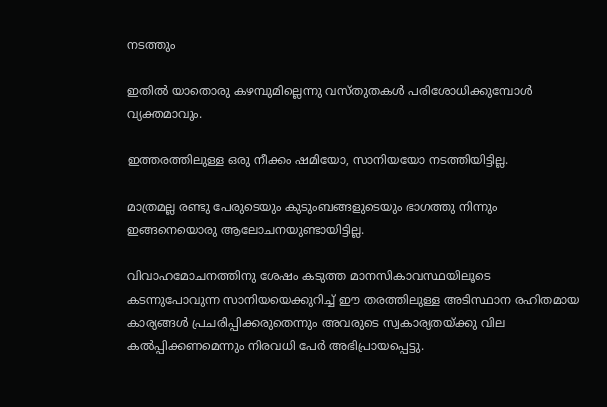നടത്തും

ഇതില്‍ യാതൊരു കഴമ്പുമില്ലെന്നു വസ്തുതകള്‍ പരിശോധിക്കുമ്പോള്‍ വ്യക്തമാവും.

ഇത്തരത്തിലുള്ള ഒരു നീക്കം ഷമിയോ, സാനിയയോ നടത്തിയിട്ടില്ല.

മാത്രമല്ല രണ്ടു പേരുടെയും കുടുംബങ്ങളുടെയും ഭാഗത്തു നിന്നും ഇങ്ങനെയൊരു ആലോചനയുണ്ടായിട്ടില്ല.

വിവാഹമോചനത്തിനു ശേഷം കടുത്ത മാനസികാവസ്ഥയിലൂടെ കടന്നുപോവുന്ന സാനിയയെക്കുറിച്ച് ഈ തരത്തിലുള്ള അടിസ്ഥാന രഹിതമായ കാര്യങ്ങള്‍ പ്രചരിപ്പിക്കരുതെന്നും അവരുടെ സ്വകാര്യതയ്ക്കു വില കല്‍പ്പിക്കണമെന്നും നിരവധി പേർ അഭിപ്രായപ്പെട്ടു.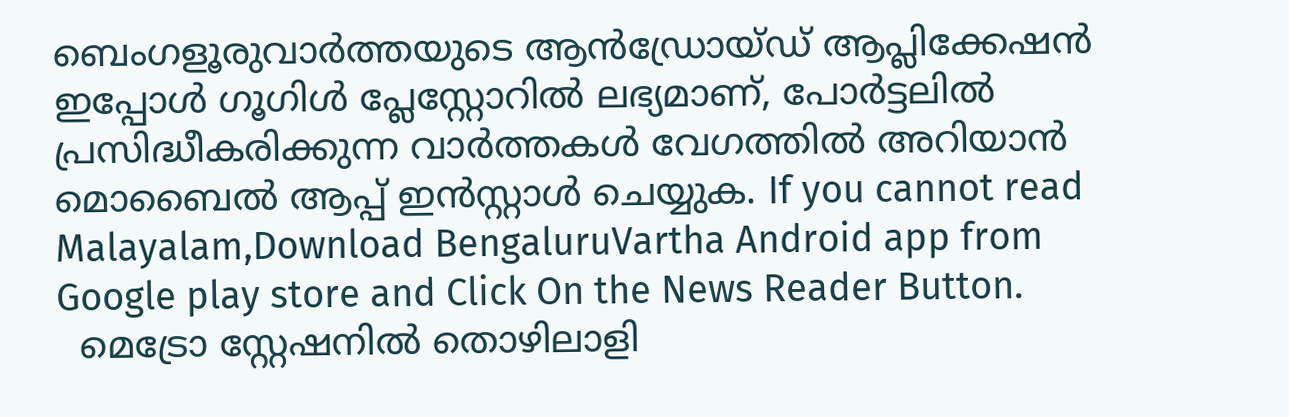ബെംഗളൂരുവാർത്തയുടെ ആൻഡ്രോയ്ഡ് ആപ്ലിക്കേഷൻ ഇപ്പോൾ ഗൂഗിൾ പ്ലേസ്റ്റോറിൽ ലഭ്യമാണ്, പോർട്ടലിൽ പ്രസിദ്ധീകരിക്കുന്ന വാർത്തകൾ വേഗത്തിൽ അറിയാൻ മൊബൈൽ ആപ്പ് ഇൻസ്റ്റാൾ ചെയ്യുക. If you cannot read Malayalam,Download BengaluruVartha Android app from Google play store and Click On the News Reader Button.
  മെട്രോ സ്റ്റേഷനിൽ തൊഴിലാളി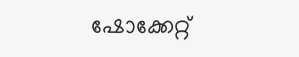ഷോക്കേറ്റ്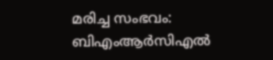മരിച്ച സംഭവം: ബിഎംആർസിഎൽ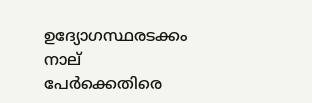ഉദ്യോഗസ്ഥരടക്കം നാല് പേർക്കെതിരെ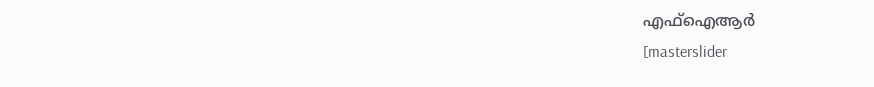എഫ്ഐആർ
[masterslider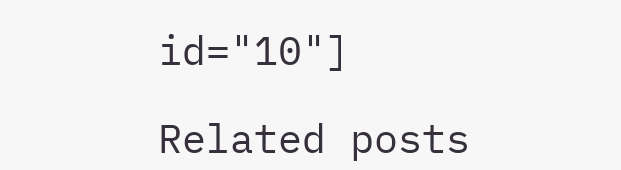id="10"]

Related posts